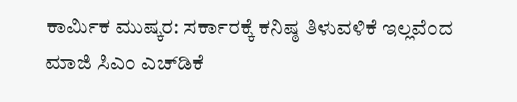ಕಾರ್ಮಿಕ ಮುಷ್ಕರ: ಸರ್ಕಾರಕ್ಕೆ ಕನಿಷ್ಠ ತಿಳುವಳಿಕೆ ಇಲ್ಲವೆಂದ ಮಾಜಿ ಸಿಎಂ ಎಚ್‌ಡಿಕೆ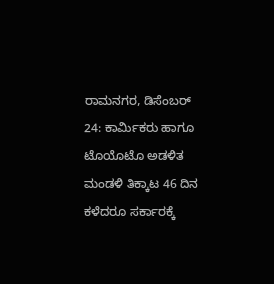ರಾಮನಗರ, ಡಿಸೆಂಬರ್ 24: ಕಾರ್ಮಿಕರು ಹಾಗೂ ಟೊಯೊಟೊ ಅಡಳಿತ ಮಂಡಳಿ ತಿಕ್ಕಾಟ 46 ದಿನ ಕಳೆದರೂ ಸರ್ಕಾರಕ್ಕೆ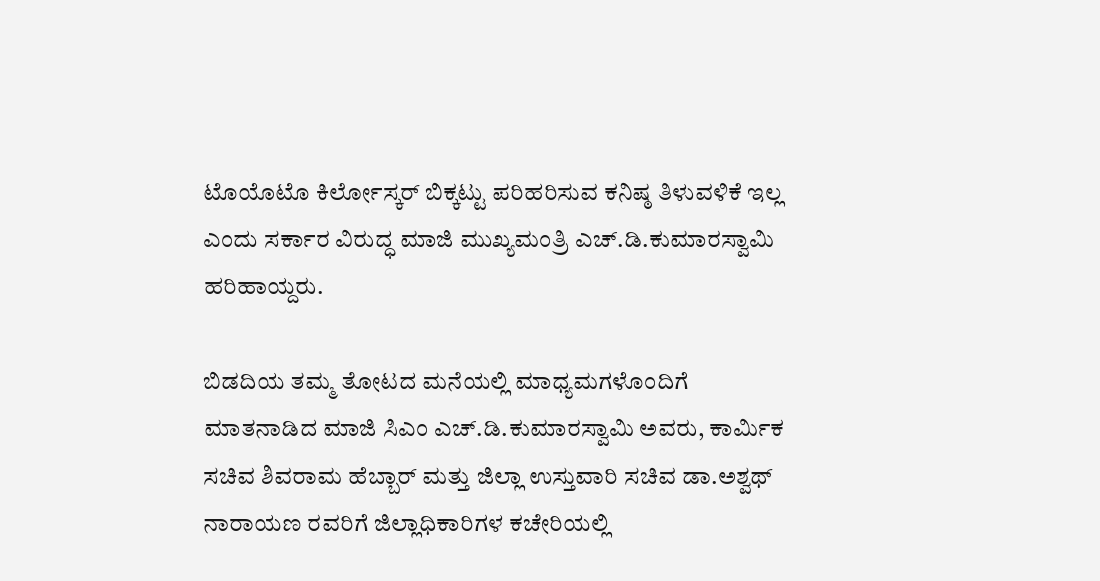ಟೊಯೊಟೊ ಕಿರ್ಲೋಸ್ಕರ್ ಬಿಕ್ಕಟ್ಟು ಪರಿಹರಿಸುವ ಕನಿಷ್ಠ ತಿಳುವಳಿಕೆ ಇಲ್ಲ ಎಂದು ಸರ್ಕಾರ ವಿರುದ್ಧ ಮಾಜಿ ಮುಖ್ಯಮಂತ್ರಿ ಎಚ್.ಡಿ.ಕುಮಾರಸ್ವಾಮಿ ಹರಿಹಾಯ್ದರು.

ಬಿಡದಿಯ ತಮ್ಮ ತೋಟದ ಮನೆಯಲ್ಲಿ ಮಾಧ್ಯಮಗಳೊಂದಿಗೆ ಮಾತನಾಡಿದ ಮಾಜಿ‌ ಸಿಎಂ ಎಚ್.ಡಿ.ಕುಮಾರಸ್ವಾಮಿ ಅವರು, ಕಾರ್ಮಿಕ ಸಚಿವ ಶಿವರಾಮ ಹೆಬ್ಬಾರ್ ಮತ್ತು ಜಿಲ್ಲಾ ಉಸ್ತುವಾರಿ ಸಚಿವ ಡಾ.ಅಶ್ವಥ್ ನಾರಾಯಣ ರವರಿಗೆ ಜಿಲ್ಲಾಧಿಕಾರಿಗಳ ಕಚೇರಿಯಲ್ಲಿ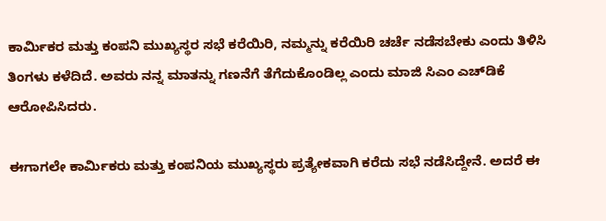ಕಾರ್ಮಿಕರ ಮತ್ತು ಕಂಪನಿ ಮುಖ್ಯಸ್ಥರ ಸಭೆ ಕರೆಯಿರಿ, ನಮ್ಮನ್ನು ಕರೆಯಿರಿ ಚರ್ಚೆ ನಡೆಸಬೇಕು ಎಂದು ತಿಳಿಸಿ ತಿಂಗಳು ಕಳೆದಿದೆ. ಅವರು ನನ್ನ ಮಾತನ್ನು ಗಣನೆಗೆ ತೆಗೆದುಕೊಂಡಿಲ್ಲ ಎಂದು ಮಾಜಿ ಸಿಎಂ ಎಚ್‌ಡಿಕೆ ಆರೋಪಿಸಿದರು.

ಈಗಾಗಲೇ ಕಾರ್ಮಿಕರು ಮತ್ತು ಕಂಪನಿಯ ಮುಖ್ಯಸ್ಥರು ಪ್ರತ್ಯೇಕವಾಗಿ ಕರೆದು ಸಭೆ ನಡೆಸಿದ್ದೇನೆ. ಅದರೆ ಈ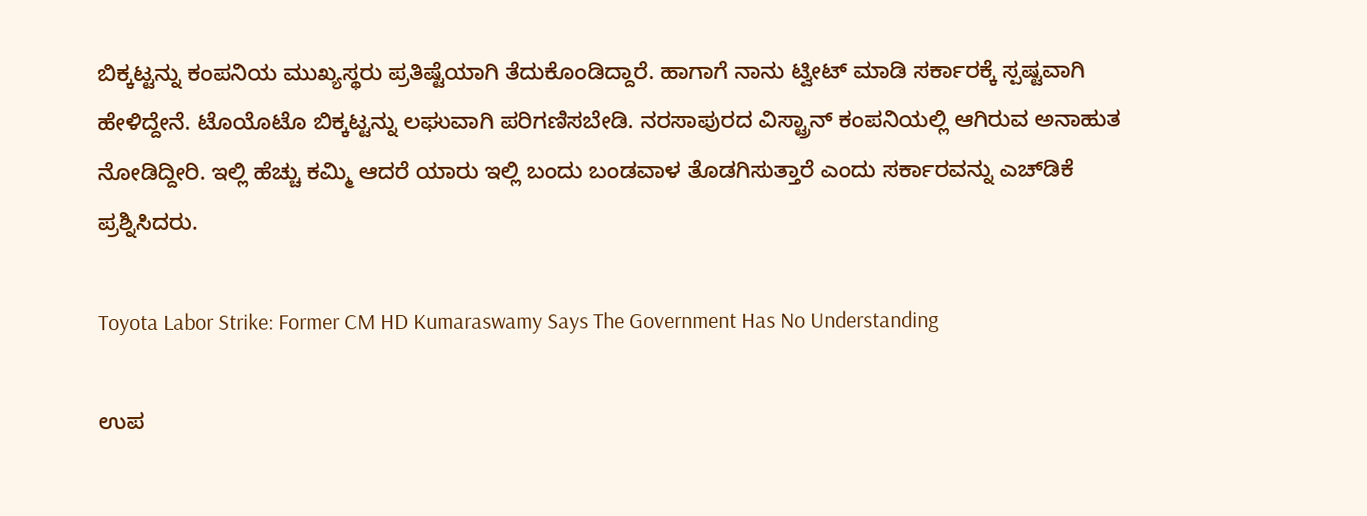ಬಿಕ್ಕಟ್ಟನ್ನು ಕಂಪನಿಯ ಮುಖ್ಯಸ್ಥರು ಪ್ರತಿಷ್ಟೆಯಾಗಿ ತೆದುಕೊಂಡಿದ್ದಾರೆ. ಹಾಗಾಗೆ ನಾನು ಟ್ವೀಟ್ ಮಾಡಿ ಸರ್ಕಾರಕ್ಕೆ ಸ್ಪಷ್ಟವಾಗಿ ಹೇಳಿದ್ದೇನೆ. ಟೊಯೊಟೊ ಬಿಕ್ಕಟ್ಟನ್ನು ಲಘುವಾಗಿ ಪರಿಗಣಿಸಬೇಡಿ. ನರಸಾಪುರದ ವಿಸ್ಟ್ರಾನ್ ಕಂಪನಿಯಲ್ಲಿ ಆಗಿರುವ ಅನಾಹುತ ನೋಡಿದ್ದೀರಿ. ಇಲ್ಲಿ ಹೆಚ್ಚು ಕಮ್ಮಿ ಆದರೆ ಯಾರು ಇಲ್ಲಿ ಬಂದು ಬಂಡವಾಳ ತೊಡಗಿಸುತ್ತಾರೆ ಎಂದು ಸರ್ಕಾರವನ್ನು ಎಚ್‌ಡಿಕೆ ಪ್ರಶ್ನಿಸಿದರು.

Toyota Labor Strike: Former CM HD Kumaraswamy Says The Government Has No Understanding

ಉಪ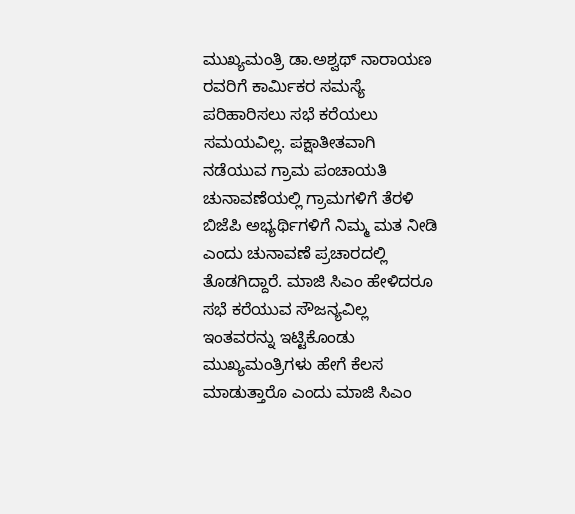ಮುಖ್ಯಮಂತ್ರಿ ಡಾ.ಅಶ್ವಥ್ ನಾರಾಯಣ ರವರಿಗೆ ಕಾರ್ಮಿಕರ ಸಮಸ್ಯೆ ಪರಿಹಾರಿಸಲು ಸಭೆ ಕರೆಯಲು ಸಮಯವಿಲ್ಲ. ಪಕ್ಷಾತೀತವಾಗಿ ನಡೆಯುವ ಗ್ರಾಮ ಪಂಚಾಯತಿ ಚುನಾವಣೆಯಲ್ಲಿ ಗ್ರಾಮಗಳಿಗೆ ತೆರಳಿ ಬಿಜೆಪಿ ಅಭ್ಯರ್ಥಿಗಳಿಗೆ ನಿಮ್ಮ ಮತ ನೀಡಿ ಎಂದು ಚುನಾವಣೆ ಪ್ರಚಾರದಲ್ಲಿ ತೊಡಗಿದ್ದಾರೆ. ಮಾಜಿ ಸಿಎಂ ಹೇಳಿದರೂ ಸಭೆ ಕರೆಯುವ ಸೌಜನ್ಯವಿಲ್ಲ ಇಂತವರನ್ನು ಇಟ್ಟಿಕೊಂಡು ಮುಖ್ಯಮಂತ್ರಿಗಳು ಹೇಗೆ ಕೆಲಸ ಮಾಡುತ್ತಾರೊ ಎಂದು ಮಾಜಿ ಸಿಎಂ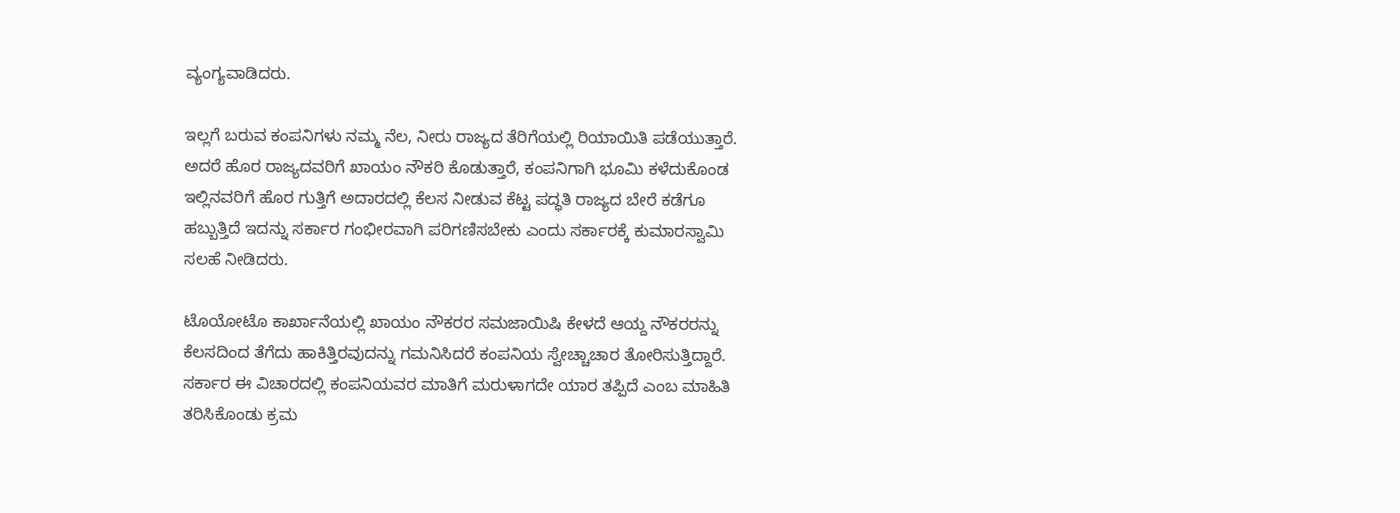ವ್ಯಂಗ್ಯವಾಡಿದರು.

ಇಲ್ಲಗೆ ಬರುವ ಕಂಪನಿಗಳು ನಮ್ಮ ನೆಲ, ನೀರು ರಾಜ್ಯದ ತೆರಿಗೆಯಲ್ಲಿ ರಿಯಾಯಿತಿ ಪಡೆಯುತ್ತಾರೆ. ಅದರೆ ಹೊರ ರಾಜ್ಯದವರಿಗೆ ಖಾಯಂ ನೌಕರಿ ಕೊಡುತ್ತಾರೆ, ಕಂಪನಿಗಾಗಿ ಭೂಮಿ ಕಳೆದುಕೊಂಡ ಇಲ್ಲಿನವರಿಗೆ ಹೊರ ಗುತ್ತಿಗೆ ಅದಾರದಲ್ಲಿ ಕೆಲಸ ನೀಡುವ ಕೆಟ್ಟ ಪದ್ಧತಿ ರಾಜ್ಯದ ಬೇರೆ ಕಡೆಗೂ ಹಬ್ಬುತ್ತಿದೆ ಇದನ್ನು ಸರ್ಕಾರ ಗಂಭೀರವಾಗಿ ಪರಿಗಣಿಸಬೇಕು ಎಂದು ಸರ್ಕಾರಕ್ಕೆ ಕುಮಾರಸ್ವಾಮಿ ಸಲಹೆ ನೀಡಿದರು.

ಟೊಯೋಟೊ ಕಾರ್ಖಾನೆಯಲ್ಲಿ ಖಾಯಂ ನೌಕರರ ಸಮಜಾಯಿಷಿ ಕೇಳದೆ ಆಯ್ದ ನೌಕರರನ್ನು ಕೆಲಸದಿಂದ ತೆಗೆದು ಹಾಕಿತ್ತಿರವುದನ್ನು ಗಮನಿಸಿದರೆ ಕಂಪನಿಯ ಸ್ವೇಚ್ಚಾಚಾರ ತೋರಿಸುತ್ತಿದ್ದಾರೆ. ಸರ್ಕಾರ ಈ ವಿಚಾರದಲ್ಲಿ ಕಂಪನಿಯವರ ಮಾತಿಗೆ ಮರುಳಾಗದೇ ಯಾರ ತಪ್ಪಿದೆ ಎಂಬ ಮಾಹಿತಿ ತರಿಸಿಕೊಂಡು ಕ್ರಮ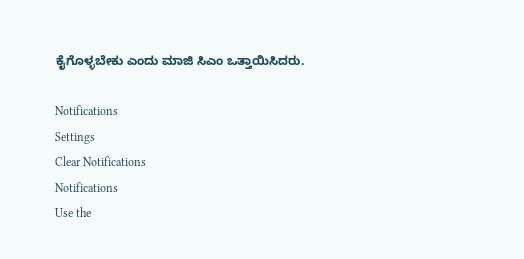ಕೈಗೊಳ್ಳಬೇಕು ಎಂದು ಮಾಜಿ ಸಿಎಂ ಒತ್ತಾಯಿಸಿದರು.

Notifications
Settings
Clear Notifications
Notifications
Use the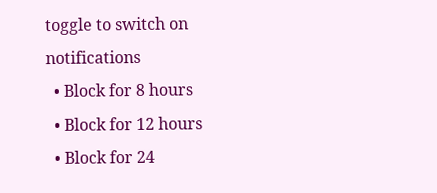toggle to switch on notifications
  • Block for 8 hours
  • Block for 12 hours
  • Block for 24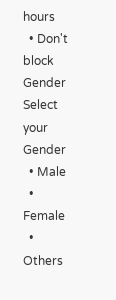hours
  • Don't block
Gender
Select your Gender
  • Male
  • Female
  • Others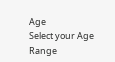Age
Select your Age Range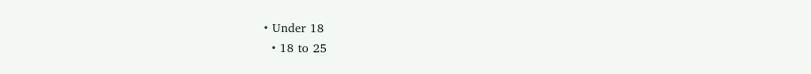• Under 18
  • 18 to 25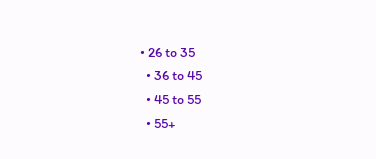• 26 to 35
  • 36 to 45
  • 45 to 55
  • 55+